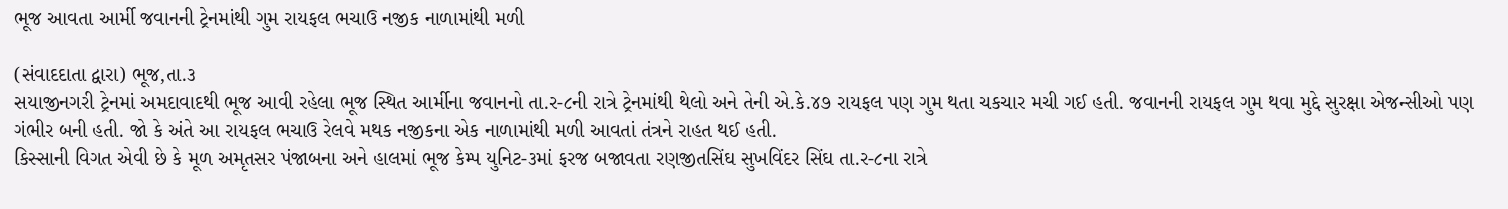ભૂજ આવતા આર્મી જવાનની ટ્રેનમાંથી ગુમ રાયફલ ભચાઉ નજીક નાળામાંથી મળી

(સંવાદદાતા દ્વારા) ભૂજ,તા.૩
સયાજીનગરી ટ્રેનમાં અમદાવાદથી ભૂજ આવી રહેલા ભૂજ સ્થિત આર્મીના જવાનનો તા.ર-૮ની રાત્રે ટ્રેનમાંથી થેલો અને તેની એ.કે.૪૭ રાયફલ પણ ગુમ થતા ચકચાર મચી ગઈ હતી. જવાનની રાયફલ ગુમ થવા મુદ્દે સુરક્ષા એજન્સીઓ પણ ગંભીર બની હતી. જો કે અંતે આ રાયફલ ભચાઉ રેલવે મથક નજીકના એક નાળામાંથી મળી આવતાં તંત્રને રાહત થઈ હતી.
કિસ્સાની વિગત એવી છે કે મૂળ અમૃતસર પંજાબના અને હાલમાં ભૂજ કેમ્પ યુનિટ-૩માં ફરજ બજાવતા રણજીતસિંઘ સુખવિંદર સિંઘ તા.ર-૮ના રાત્રે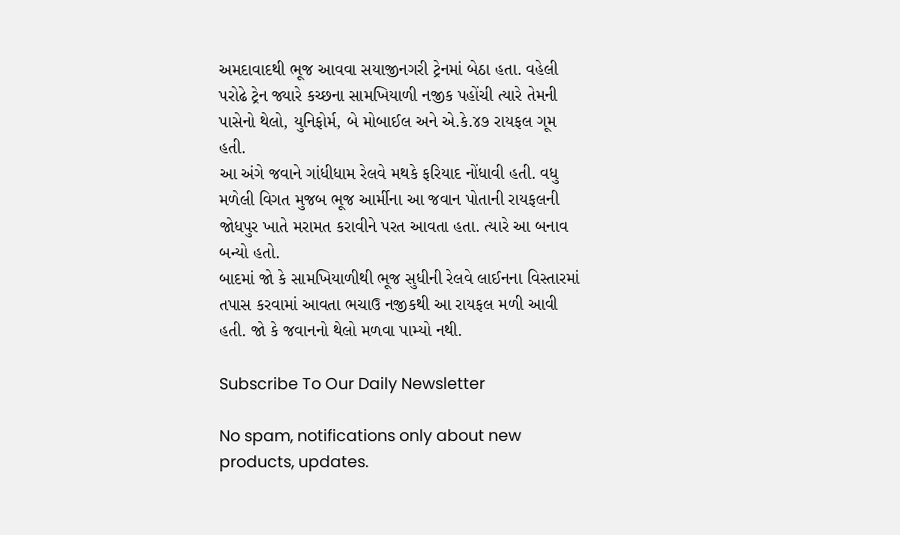અમદાવાદથી ભૂજ આવવા સયાજીનગરી ટ્રેનમાં બેઠા હતા. વહેલી પરોઢે ટ્રેન જ્યારે કચ્છના સામખિયાળી નજીક પહોંચી ત્યારે તેમની પાસેનો થેલો, યુનિફોર્મ, બે મોબાઈલ અને એ.કે.૪૭ રાયફલ ગૂમ હતી.
આ અંગે જવાને ગાંધીધામ રેલવે મથકે ફરિયાદ નોંધાવી હતી. વધુ મળેલી વિગત મુજબ ભૂજ આર્મીના આ જવાન પોતાની રાયફલની જોધપુર ખાતે મરામત કરાવીને પરત આવતા હતા. ત્યારે આ બનાવ બન્યો હતો.
બાદમાં જો કે સામખિયાળીથી ભૂજ સુધીની રેલવે લાઈનના વિસ્તારમાં તપાસ કરવામાં આવતા ભચાઉ નજીકથી આ રાયફલ મળી આવી હતી. જો કે જવાનનો થેલો મળવા પામ્યો નથી.

Subscribe To Our Daily Newsletter

No spam, notifications only about new products, updates.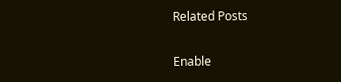Related Posts

Enable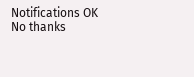Notifications OK No thanks